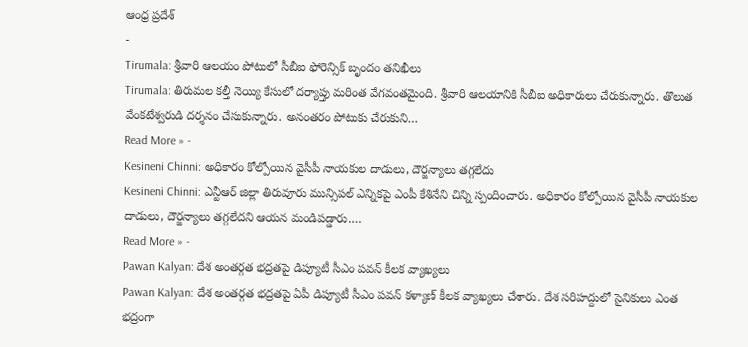ఆంధ్ర ప్రదేశ్
-
Tirumala: శ్రీవారి ఆలయం పోటులో సీబీఐ ఫోరెన్సిక్ బృందం తనిఖీలు
Tirumala: తిరుమల కల్తీ నెయ్యి కేసులో దర్యాప్తు మరింత వేగవంతమైంది. శ్రీవారి ఆలయానికి సీబీఐ అధికారులు చేరుకున్నారు. తొలుత వేంకటేశ్వరుడి దర్శనం చేసుకున్నారు. అనంతరం పోటుకు చేరుకుని…
Read More » -
Kesineni Chinni: అధికారం కోల్పోయిన వైసీపీ నాయకుల దాడులు, దౌర్జన్యాలు తగ్గలేదు
Kesineni Chinni: ఎన్టీఆర్ జిల్లా తిరువూరు మున్సిపల్ ఎన్నికపై ఎంపీ కేశినేని చిన్ని స్పందించారు. అధికారం కోల్పోయిన వైసీపీ నాయకుల దాడులు, దౌర్జన్యాలు తగ్గలేదని ఆయన మండిపడ్డారు.…
Read More » -
Pawan Kalyan: దేశ అంతర్గత భద్రతపై డిప్యూటీ సీఎం పవన్ కీలక వ్యాఖ్యలు
Pawan Kalyan: దేశ అంతర్గత భద్రతపై ఏపీ డిప్యూటీ సీఎం పవన్ కళ్యాణ్ కీలక వ్యాఖ్యలు చేశారు. దేశ సరిహద్దులో సైనికులు ఎంత భద్రంగా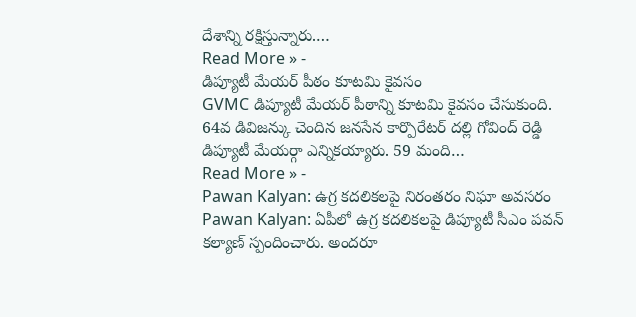దేశాన్ని రక్షిస్తున్నారు.…
Read More » -
డిప్యూటీ మేయర్ పీఠం కూటమి కైవసం
GVMC డిప్యూటీ మేయర్ పీఠాన్ని కూటమి కైవసం చేసుకుంది. 64వ డివిజన్కు చెందిన జనసేన కార్పొరేటర్ దల్లి గోవింద్ రెడ్డి డిప్యూటీ మేయర్గా ఎన్నికయ్యారు. 59 మంది…
Read More » -
Pawan Kalyan: ఉగ్ర కదలికలపై నిరంతరం నిఘా అవసరం
Pawan Kalyan: ఏపీలో ఉగ్ర కదలికలపై డిప్యూటీ సీఎం పవన్ కల్యాణ్ స్పందించారు. అందరూ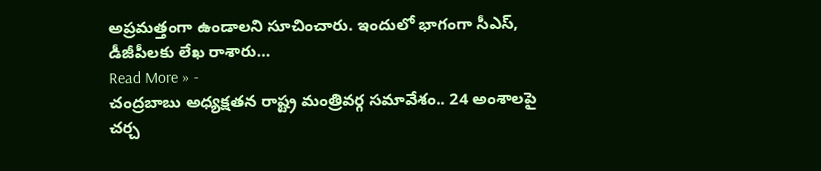అప్రమత్తంగా ఉండాలని సూచించారు. ఇందులో భాగంగా సీఎస్, డీజీపీలకు లేఖ రాశారు…
Read More » -
చంద్రబాబు అధ్యక్షతన రాష్ట్ర మంత్రివర్గ సమావేశం.. 24 అంశాలపై చర్చ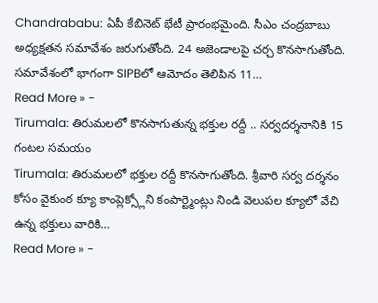Chandrababu: ఏపీ కేబినెట్ భేటీ ప్రారంభమైంది. సీఎం చంద్రబాబు అధ్యక్షతన సమావేశం జరుగుతోంది. 24 అజెండాలపై చర్చ కొనసాగుతోంది. సమావేశంలో భాగంగా SIPBలో ఆమోదం తెలిపిన 11…
Read More » -
Tirumala: తిరుమలలో కొనసాగుతున్న భక్తుల రద్దీ .. సర్వదర్శనానికి 15 గంటల సమయం
Tirumala: తిరుమలలో భక్తుల రద్దీ కొనసాగుతోంది. శ్రీవారి సర్వ దర్శనం కోసం వైకుంఠ క్యూ కాంప్లెక్స్లోని కంపార్ట్మెంట్లు నిండి వెలుపల క్యూలో వేచి ఉన్న భక్తులు వారికి…
Read More » -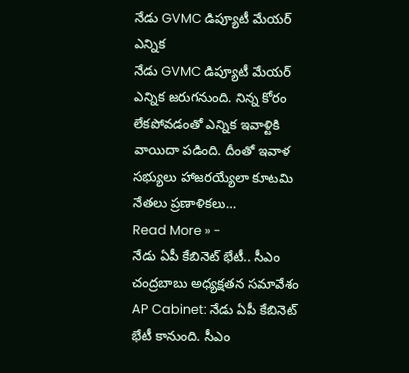నేడు GVMC డిప్యూటీ మేయర్ ఎన్నిక
నేడు GVMC డిప్యూటీ మేయర్ ఎన్నిక జరుగనుంది. నిన్న కోరం లేకపోవడంతో ఎన్నిక ఇవాళ్టికి వాయిదా పడింది. దీంతో ఇవాళ సభ్యులు హాజరయ్యేలా కూటమి నేతలు ప్రణాళికలు…
Read More » -
నేడు ఏపీ కేబినెట్ భేటీ.. సీఎం చంద్రబాబు అధ్యక్షతన సమావేశం
AP Cabinet: నేడు ఏపీ కేబినెట్ భేటీ కానుంది. సీఎం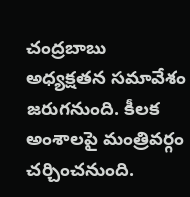చంద్రబాబు అధ్యక్షతన సమావేశం జరుగనుంది. కీలక అంశాలపై మంత్రివర్గం చర్చించనుంది.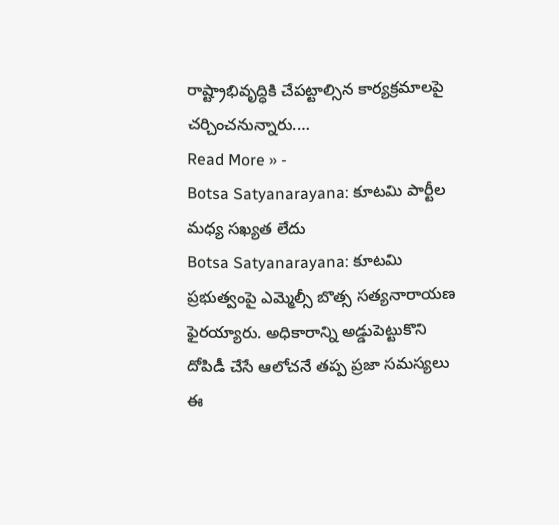రాష్ట్రాభివృద్ధికి చేపట్టాల్సిన కార్యక్రమాలపై చర్చించనున్నారు.…
Read More » -
Botsa Satyanarayana: కూటమి పార్టీల మధ్య సఖ్యత లేదు
Botsa Satyanarayana: కూటమి ప్రభుత్వంపై ఎమ్మెల్సీ బొత్స సత్యనారాయణ ఫైరయ్యారు. అధికారాన్ని అడ్డుపెట్టుకొని దోపిడీ చేసే ఆలోచనే తప్ప ప్రజా సమస్యలు ఈ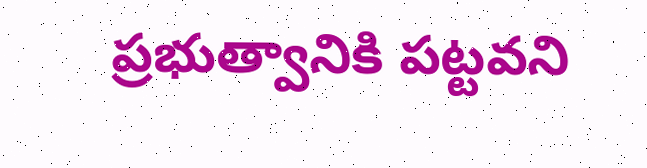ప్రభుత్వానికి పట్టవని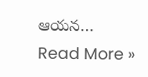ఆయన…
Read More »